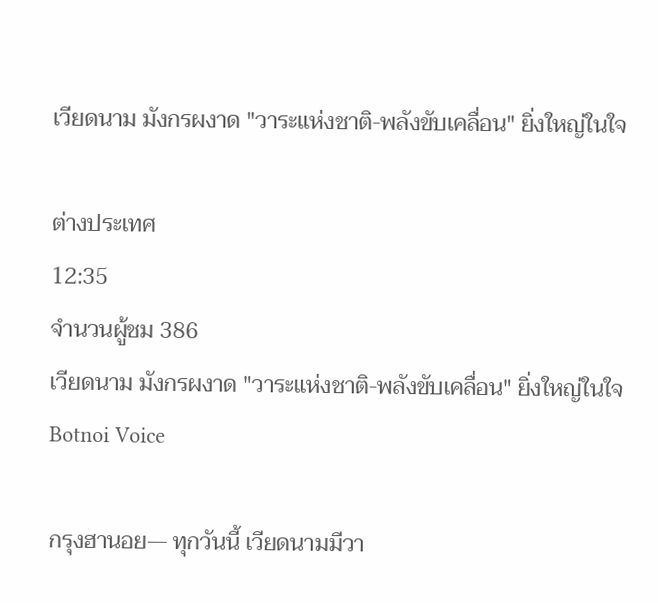เวียดนาม มังกรผงาด "วาระแห่งชาติ-พลังขับเคลื่อน" ยิ่งใหญ่ในใจ

ต่างประเทศ
12:35
จำนวนผู้ชม 386
เวียดนาม มังกรผงาด "วาระแห่งชาติ-พลังขับเคลื่อน" ยิ่งใหญ่ในใจ
Botnoi Voice

กรุงฮานอย— ทุกวันนี้ เวียดนามมีวา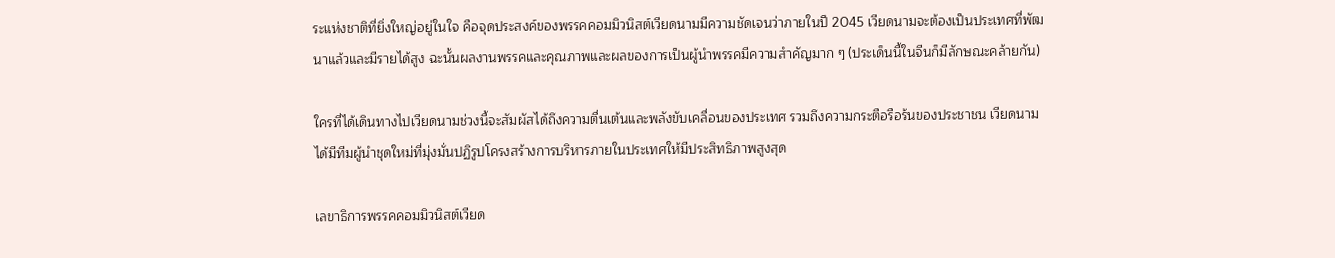ระแห่งชาติที่ยิ่งใหญ่อยู่ในใจ คือจุดประสงค์ของพรรคคอมมิวนิสต์เวียดนามมีความชัดเจนว่าภายในปี 2045 เวียดนามจะต้องเป็นประเทศที่พัฒนาแล้วและมีรายได้สูง ฉะนั้นผลงานพรรคและคุณภาพและผลของการเป็นผู้นำพรรคมีความสำคัญมาก ๆ (ประเด็นนี้ในจีนก็มีลักษณะคล้ายกัน)

ใครที่ได้เดินทางไปเวียดนามช่วงนี้จะสัมผัสได้ถึงความตื่นเต้นและพลังขับเคลื่อนของประเทศ รวมถึงความกระตือรือร้นของประชาชน เวียดนามได้มีทีมผู้นำชุดใหม่ที่มุ่งมั่นปฏิรูปโครงสร้างการบริหารภายในประเทศให้มีประสิทธิภาพสูงสุด

เลขาธิการพรรคคอมมิวนิสต์เวียด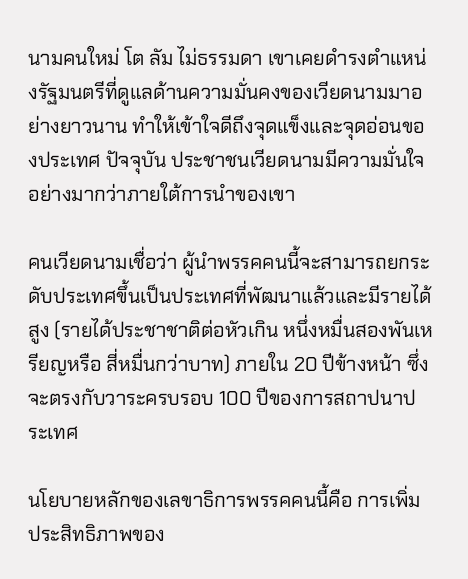นามคนใหม่ โต ลัม ไม่ธรรมดา เขาเคยดำรงตำแหน่งรัฐมนตรีที่ดูแลด้านความมั่นคงของเวียดนามมาอย่างยาวนาน ทำให้เข้าใจดีถึงจุดแข็งและจุดอ่อนของประเทศ ปัจจุบัน ประชาชนเวียดนามมีความมั่นใจอย่างมากว่าภายใต้การนำของเขา

คนเวียดนามเชื่อว่า ผู้นำพรรคคนนี้จะสามารถยกระดับประเทศขึ้นเป็นประเทศที่พัฒนาแล้วและมีรายได้สูง (รายได้ประชาชาติต่อหัวเกิน หนึ่งหมื่นสองพันเหรียญหรือ สี่หมื่นกว่าบาท) ภายใน 20 ปีข้างหน้า ซึ่งจะตรงกับวาระครบรอบ 100 ปีของการสถาปนาประเทศ

นโยบายหลักของเลขาธิการพรรคคนนี้คือ การเพิ่มประสิทธิภาพของ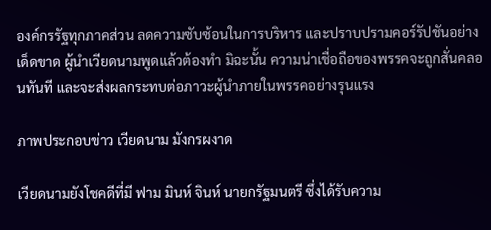องค์กรรัฐทุกภาคส่วน ลดความซับซ้อนในการบริหาร และปราบปรามคอร์รัปชันอย่างเด็ดขาด ผู้นำเวียดนามพูดแล้วต้องทำ มิฉะนั้น ความน่าเชื่อถือของพรรคจะถูกสั่นคลอนทันที และจะส่งผลกระทบต่อภาวะผู้นำภายในพรรคอย่างรุนแรง

ภาพประกอบข่าว เวียดนาม มังกรผงาด

เวียดนามยังโชคดีที่มี ฟาม มินห์ จินห์ นายกรัฐมนตรี ซึ่งได้รับความ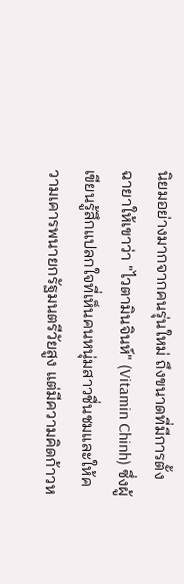นิยมอย่างมากจากคนรุ่นใหม่ ถึงขนาดที่มีการตั้งฉายาให้เขาว่า "ไวตามินจินห์" (Vitamin Chinh) ซึ่งผู้เขียนรู้สึกแปลกใจที่เห็นคนหนุ่มสาวชื่นชมและให้ความเคารพนายกรัฐมนตรีวัยสูง แต่มีความคิดก้าวห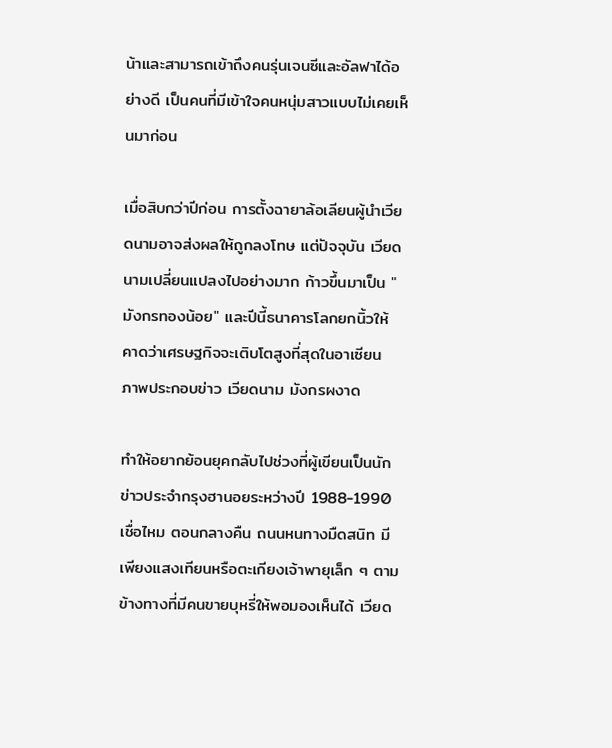น้าและสามารถเข้าถึงคนรุ่นเจนซีและอัลฟาได้อย่างดี เป็นคนที่มีเข้าใจคนหนุ่มสาวแบบไม่เคยเห็นมาก่อน

เมื่อสิบกว่าปีก่อน การตั้งฉายาล้อเลียนผู้นำเวียดนามอาจส่งผลให้ถูกลงโทษ แต่ปัจจุบัน เวียดนามเปลี่ยนแปลงไปอย่างมาก ก้าวขึ้นมาเป็น "มังกรทองน้อย" และปีนี้ธนาคารโลกยกนิ้วให้ คาดว่าเศรษฐกิจจะเติบโตสูงที่สุดในอาเซียน
ภาพประกอบข่าว เวียดนาม มังกรผงาด

ทำให้อยากย้อนยุคกลับไปช่วงที่ผู้เขียนเป็นนักข่าวประจำกรุงฮานอยระหว่างปี 1988-1990 เชื่อไหม ตอนกลางคืน ถนนหนทางมืดสนิท มีเพียงแสงเทียนหรือตะเกียงเจ้าพายุเล็ก ๆ ตามข้างทางที่มีคนขายบุหรี่ให้พอมองเห็นได้ เวียด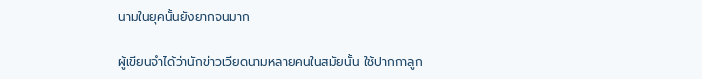นามในยุคนั้นยังยากจนมาก

ผู้เขียนจำได้ว่านักข่าวเวียดนามหลายคนในสมัยนั้น ใช้ปากกาลูก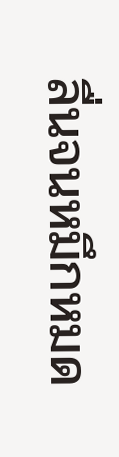ลื่นจนหมึกหมด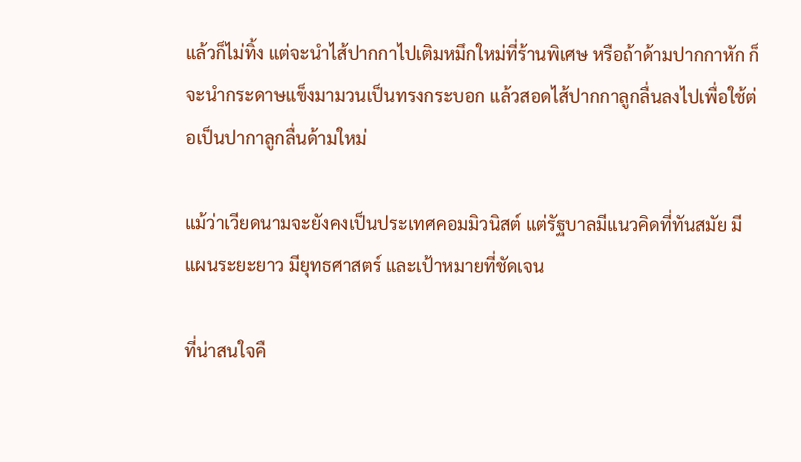แล้วก็ไม่ทิ้ง แต่จะนำไส้ปากกาไปเติมหมึกใหม่ที่ร้านพิเศษ หรือถ้าด้ามปากกาหัก ก็จะนำกระดาษแข็งมามวนเป็นทรงกระบอก แล้วสอดไส้ปากกาลูกลื่นลงไปเพื่อใช้ต่อเป็นปากาลูกลื่นด้ามใหม่

แม้ว่าเวียดนามจะยังคงเป็นประเทศคอมมิวนิสต์ แต่รัฐบาลมีแนวคิดที่ทันสมัย มีแผนระยะยาว มียุทธศาสตร์ และเป้าหมายที่ชัดเจน

ที่น่าสนใจคื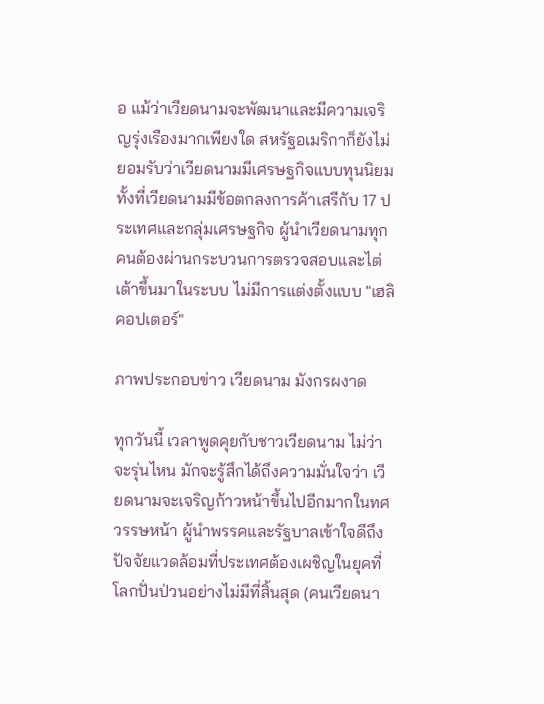อ แม้ว่าเวียดนามจะพัฒนาและมีความเจริญรุ่งเรืองมากเพียงใด สหรัฐอเมริกาก็ยังไม่ยอมรับว่าเวียดนามมีเศรษฐกิจแบบทุนนิยม ทั้งที่เวียดนามมีข้อตกลงการค้าเสรีกับ 17 ประเทศและกลุ่มเศรษฐกิจ ผู้นำเวียดนามทุกคนต้องผ่านกระบวนการตรวจสอบและไต่เต้าขึ้นมาในระบบ ไม่มีการแต่งตั้งแบบ "เฮลิคอปเตอร์"

ภาพประกอบข่าว เวียดนาม มังกรผงาด

ทุกวันนี้ เวลาพูดคุยกับชาวเวียดนาม ไม่ว่าจะรุ่นไหน มักจะรู้สึกได้ถึงความมั่นใจว่า เวียดนามจะเจริญก้าวหน้าขึ้นไปอีกมากในทศวรรษหน้า ผู้นำพรรคและรัฐบาลเข้าใจดีถึงปัจจัยแวดล้อมที่ประเทศต้องเผชิญในยุคที่โลกปั่นป่วนอย่างไม่มีที่สิ้นสุด (คนเวียดนา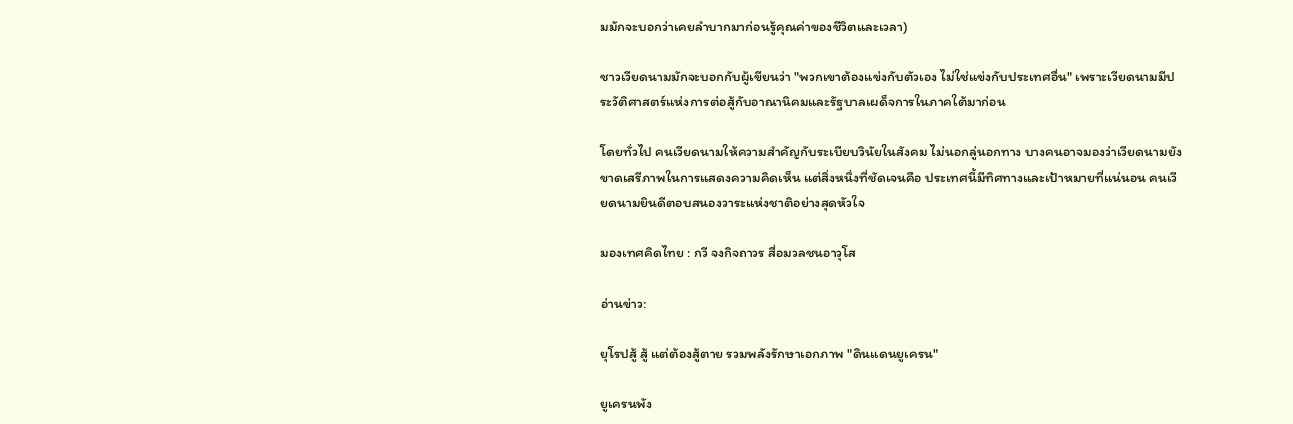มมักจะบอกว่าเคยลำบากมาก่อนรู้คุณค่าของชีวิตและเวลา)

ชาวเวียดนามมักจะบอกกับผู้เขียนว่า "พวกเขาต้องแข่งกับตัวเอง ไม่ใช่แข่งกับประเทศอื่น" เพราะเวียดนามมีประวัติศาสตร์แห่งการต่อสู้กับอาณานิคมและรัฐบาลเผด็จการในภาคใต้มาก่อน

โดยทั่วไป คนเวียดนามให้ความสำคัญกับระเบียบวินัยในสังคม ไม่นอกลู่นอกทาง บางคนอาจมองว่าเวียดนามยังขาดเสรีภาพในการแสดงความคิดเห็น แต่สิ่งหนึ่งที่ชัดเจนคือ ประเทศนี้มีทิศทางและเป้าหมายที่แน่นอน คนเวียดนามยินดีตอบสนองวาระแห่งชาติอย่างสุดหัวใจ

มองเทศคิดไทย : กวี จงกิจถาวร สื่อมวลชนอาวุโส

อ่านข่าว:

ยุโรปสู้ สู้ แต่ต้องสู้ตาย รวมพลังรักษาเอกภาพ "ดินแดนยูเครน"

ยูเครนพัง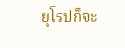ยุโรปก็จะ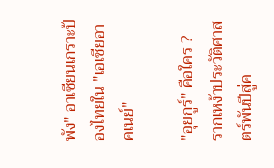พัง" อาเซียนเกราะป้องไทยใน "เอเชียอาคเนย์"

"อุยกูร์" คือใคร ? รากเหง้าประวัติศาสตร์พันปีสู่ค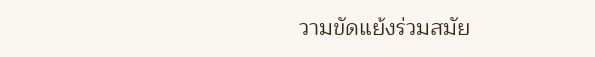วามขัดแย้งร่วมสมัย